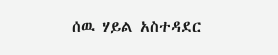ሰዉ ሃይል አስተዳደር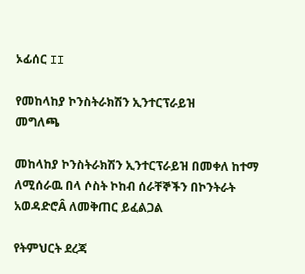ኦፊሰር II

የመከላከያ ኮንስትራክሽን ኢንተርፕራይዝ
መግለጫ

መከላከያ ኮንስትራክሽን ኢንተርፕራይዝ በመቀለ ከተማ ለሚሰራዉ በላ ሶስት ኮከብ ሰራቸኞችን በኮንትራት አወዳድሮÂ ለመቅጠር ይፈልጋል

የትምህርት ደረጃ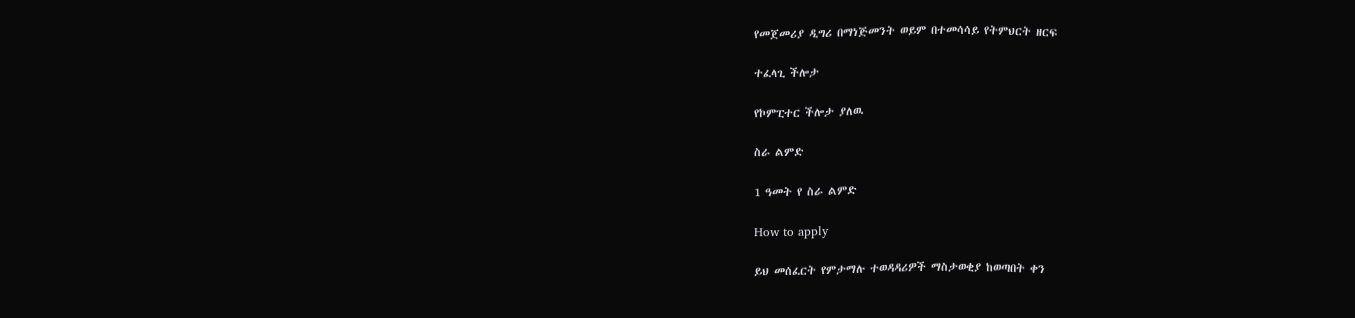የመጀመሪያ ዲግሪ በማነጅመንት ወይም በተመሳሳይ የትምህርት ዘርፍ

ተፈላጊ ችሎታ

የኮምፒተር ችሎታ ያለዉ

ስራ ልምድ

1 ዓመት የ ስራ ልምድ

How to apply

ይህ መሰፈርት የምታማሉ ተወዳዳሪዎች ማስታወቂያ ከወጣበት ቀን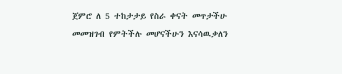ጀምሮ ለ 5 ተከታታይ የስራ ቀናት መጥታችሁ መመዝገብ የምትችሉ መሆናችሁን እናሳዉቃለን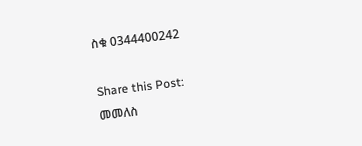ስቁ 0344400242

Share this Post:
መመለስ